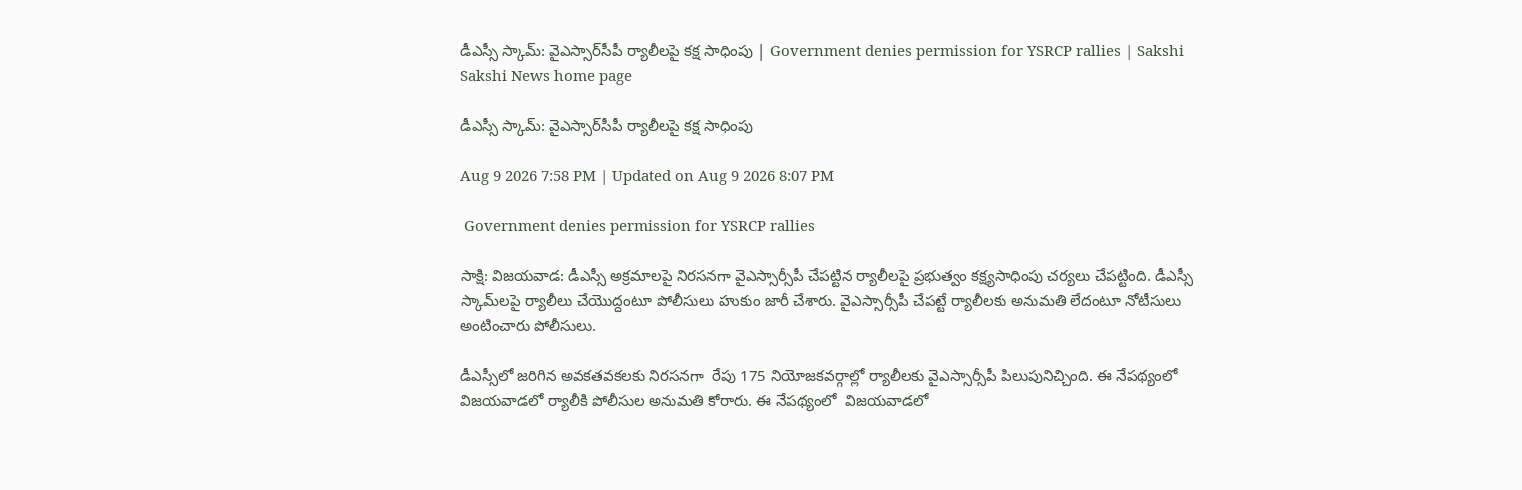డీఎస్సీ స్కామ్‌: వైఎస్సార్‌సీపీ ర్యాలీలపై కక్ష సాధింపు | Government denies permission for YSRCP rallies | Sakshi
Sakshi News home page

డీఎస్సీ స్కామ్‌: వైఎస్సార్‌సీపీ ర్యాలీలపై కక్ష సాధింపు

Aug 9 2026 7:58 PM | Updated on Aug 9 2026 8:07 PM

 Government denies permission for YSRCP rallies

సాక్షి: విజయవాడ: డీఎస్సీ అక్రమాలపై నిరసనగా వైఎస్సార్సీపీ చేపట్టిన ర్యాలీలపై ప్రభుత్వం కక్ష‍్యసాధింపు చర్యలు చేపట్టింది. డీఎస్సీ స్కామ్‌లపై ర్యాలీలు చేయెుద్దంటూ పోలీసులు హుకుం జారీ చేశారు. వైఎస్సార్సీపీ చేపట్టే ర్యాలీలకు అనుమతి లేదంటూ నోటీసులు అంటించారు పోలీసులు.

డీఎస్సీలో జరిగిన అవకతవకలకు నిరసనగా  రేపు 175 నియోజకవర్గాల్లో ర్యాలీలకు వైఎస్సార్సీపీ పిలుపునిచ్చింది. ఈ నేపథ్యంలో విజయవాడలో ర్యాలీకి పోలీసుల అనుమతి కోరారు. ఈ నేపథ్యంలో  విజయవాడలో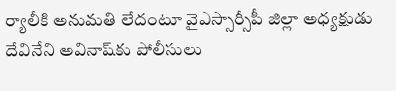ర్యాలీకి అనుమతి లేదంటూ వైఎస్సార్సీపీ జిల్లా అధ్యక్షుడు దేవినేని అవినాష్‌కు పోలీసులు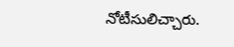నోటీసులిచ్చారు.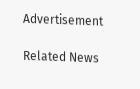Advertisement

Related News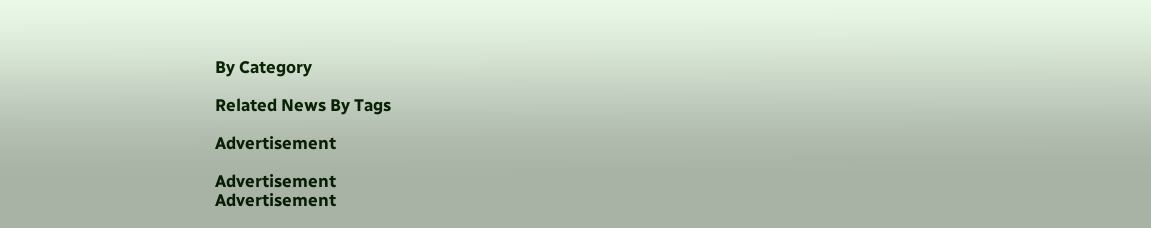By Category

Related News By Tags

Advertisement

Advertisement
Advertisement